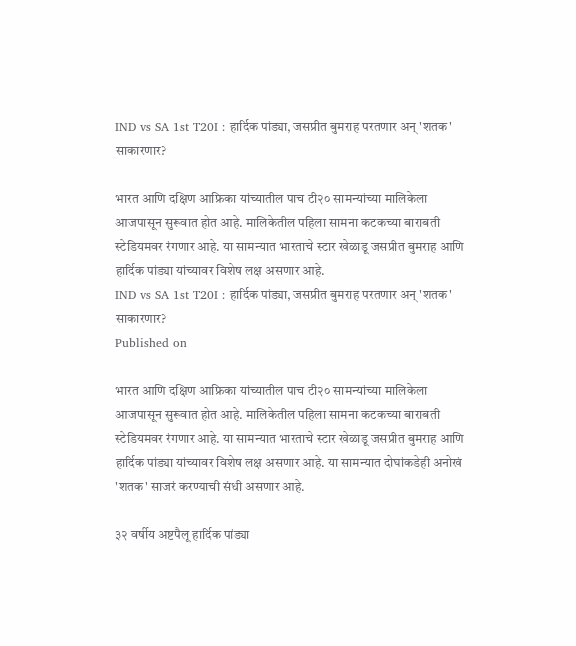IND vs SA 1st T20I : हार्दिक पांड्या, जसप्रीत बुमराह परतणार अन् 'शतक' साकारणार?

भारत आणि दक्षिण आफ्रिका यांच्यातील पाच टी२० सामन्यांच्या मालिकेला आजपासून सुरूवात होत आहे. मालिकेतील पहिला सामना कटकच्या बाराबती स्टेडियमवर रंगणार आहे. या सामन्यात भारताचे स्टार खेळाडू जसप्रीत बुमराह आणि हार्दिक पांड्या यांच्यावर विशेष लक्ष असणार आहे.
IND vs SA 1st T20I : हार्दिक पांड्या, जसप्रीत बुमराह परतणार अन् 'शतक' साकारणार?
Published on

भारत आणि दक्षिण आफ्रिका यांच्यातील पाच टी२० सामन्यांच्या मालिकेला आजपासून सुरूवात होत आहे. मालिकेतील पहिला सामना कटकच्या बाराबती स्टेडियमवर रंगणार आहे. या सामन्यात भारताचे स्टार खेळाडू जसप्रीत बुमराह आणि हार्दिक पांड्या यांच्यावर विशेष लक्ष असणार आहे. या सामन्यात दोघांकडेही अनोखं 'शतक' साजरं करण्याची संधी असणार आहे.

३२ वर्षीय अष्टपैलू हार्दिक पांड्या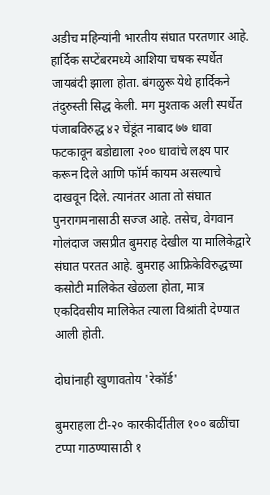अडीच महिन्यांनी भारतीय संघात परतणार आहे. हार्दिक सप्टेंबरमध्ये आशिया चषक स्पर्धेत जायबंदी झाला होता. बंगळुरू येथे हार्दिकने तंदुरुस्ती सिद्ध केली. मग मुश्ताक अली स्पर्धेत पंजाबविरुद्ध ४२ चेंडूंत नाबाद ७७ धावा फटकावून बडोद्याला २०० धावांचे लक्ष्य पार करून दिले आणि फॉर्म कायम असल्याचे दाखवून दिले. त्यानंतर आता तो संघात पुनरागमनासाठी सज्ज आहे. तसेच, वेगवान गोलंदाज जसप्रीत बुमराह देखील या मालिकेद्वारे संघात परतत आहे. बुमराह आफ्रिकेविरुद्धच्या कसोटी मालिकेत खेळला होता, मात्र एकदिवसीय मालिकेत त्याला विश्रांती देण्यात आली होती.

दोघांनाही खुणावतोय 'रेकॉर्ड'

बुमराहला टी-२० कारकीर्दीतील १०० बळींचा टप्पा गाठण्यासाठी १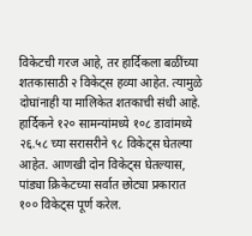विकेटची गरज आहे, तर हार्दिकला बळींच्या शतकासाठी २ विकेट्स हव्या आहेत. त्यामुळे दोघांनाही या मालिकेत शतकाची संधी आहे. हार्दिकने १२० सामन्यांमध्ये १०८ डावांमध्ये २६.५८ च्या सरासरीने ९८ विकेट्स घेतल्या आहेत. आणखी दोन विकेट्स घेतल्यास, पांड्या क्रिकेटच्या सर्वात छोट्या प्रकारात १०० विकेट्स पूर्ण करेल.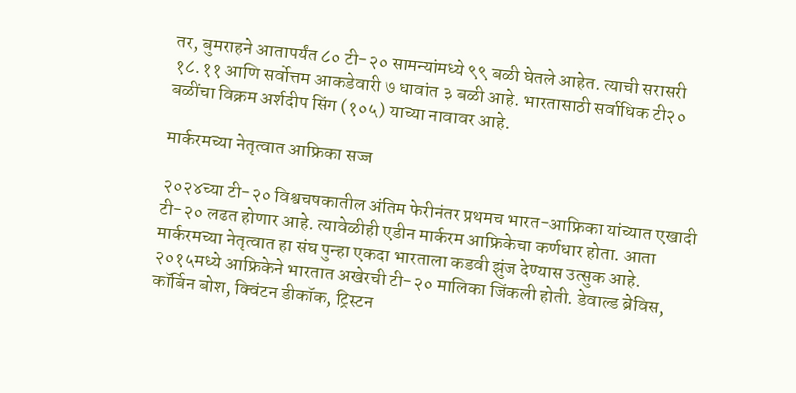तर, बुमराहने आतापर्यंत ८० टी-२० सामन्यांमध्ये ९९ बळी घेतले आहेत. त्याची सरासरी १८.११ आणि सर्वोत्तम आकडेवारी ७ धावांत ३ बळी आहे. भारतासाठी सर्वाधिक टी२० बळींचा विक्रम अर्शदीप सिंग (१०५) याच्या नावावर आहे.

मार्करमच्या नेतृत्वात आफ्रिका सज्ज

२०२४च्या टी-२० विश्वचषकातील अंतिम फेरीनंतर प्रथमच भारत-आफ्रिका यांच्यात एखादी टी-२० लढत होणार आहे. त्यावेळीही एडीन मार्करम आफ्रिकेचा कर्णधार होता. आता मार्करमच्या नेतृत्वात हा संघ पुन्हा एकदा भारताला कडवी झुंज देण्यास उत्सुक आहे. २०१५मध्ये आफ्रिकेने भारतात अखेरची टी-२० मालिका जिंकली होती. डेवाल्ड ब्रेविस, कॉर्बिन बोश, क्विंटन डीकॉक, ट्रिस्टन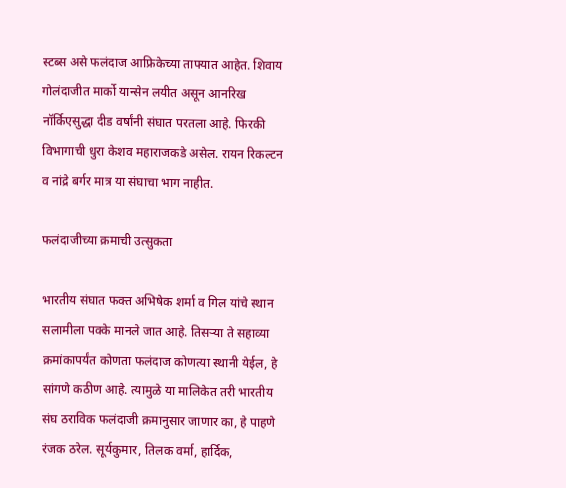स्टब्स असे फलंदाज आफ्रिकेच्या ताफ्यात आहेत. शिवाय गोलंदाजीत मार्को यान्सेन लयीत असून आनरिख नॉर्किएसुद्धा दीड वर्षांनी संघात परतला आहे. फिरकी विभागाची धुरा केशव महाराजकडे असेल. रायन रिकल्टन व नांद्रे बर्गर मात्र या संघाचा भाग नाहीत.

फलंदाजीच्या क्रमाची उत्सुकता

भारतीय संघात फक्त अभिषेक शर्मा व गिल यांचे स्थान सलामीला पक्के मानले जात आहे. तिसऱ्या ते सहाव्या क्रमांकापर्यंत कोणता फलंदाज कोणत्या स्थानी येईल, हे सांगणे कठीण आहे. त्यामुळे या मालिकेत तरी भारतीय संघ ठराविक फलंदाजी क्रमानुसार जाणार का, हे पाहणे रंजक ठरेल. सूर्यकुमार, तिलक वर्मा, हार्दिक,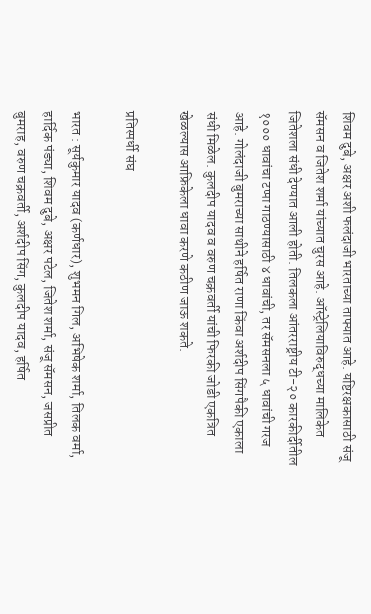शिवम दुबे, अक्षर अशी फलंदाजी भारताच्या ताफ्यात आहे. यष्टिरक्षकासाठी संजू सॅमसन व जितेश शर्मा यांच्यात चुरस आहे. ऑस्ट्रेलियाविरुद्धच्या मालिकेत जितेशला संधी देण्यात आली होती. तिलकला आंतरराष्ट्रीय टी-२० कारकीर्दीतील १००० धावांचा टप्पा गाठण्यासाठी ४ धावांची, तर सॅमसनला ५ धावांची गरज आहे. गोलंदाजी बुमराच्या साथीने हर्षित राणा किंवा अर्शदीप सिंगपैकी एकाला संधी मिळेल. कुलदीप यादव व वरुण चक्रवर्ती यांची फिरकी जोडी एकत्रित खेळल्यास आफ्रिकेला धावा करणे कठीण जाऊ शकते.

प्रतिस्पर्धी संघ

भारत : सूर्यकुमार यादव (कर्णधार), शुभमन गिल, अभिषेक शर्मा, तिलक वर्मा, हार्दिक पंड्या, शिवम दुबे, अक्षर पटेल, जितेश शर्मा, संजू सॅमसन, जसप्रीत बुमराह, वरुण चक्रवर्ती, अर्शदीप सिंग, कुलदीप यादव, हर्षित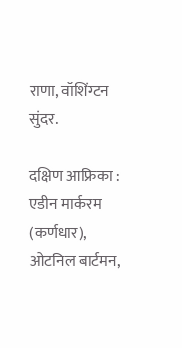राणा, वॉशिंग्टन सुंदर.

दक्षिण आफ्रिका : एडीन मार्करम (कर्णधार), ओटनिल बार्टमन,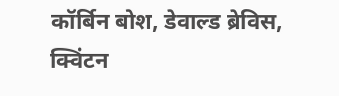कॉर्बिन बोश, डेवाल्ड ब्रेविस, क्विंटन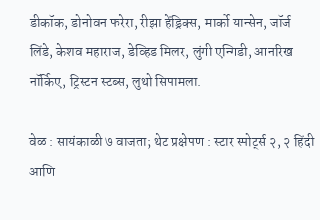डीकॉक, डोनोवन फरेरा, रीझा हेंड्रिक्स, मार्को यान्सेन, जॉर्ज लिंडे, केशव महाराज, डेव्हिड मिलर, लुंगी एन्गिडी, आनरिख नॉर्किए, ट्रिस्टन स्टब्स, लुथो सिपामला.

वेळ : सायंकाळी ७ वाजता; थेट प्रक्षेपण : स्टार स्पोर्ट्स २, २ हिंदी आणि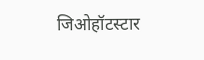जिओहॉटस्टार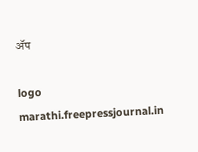ॲप

logo
marathi.freepressjournal.in